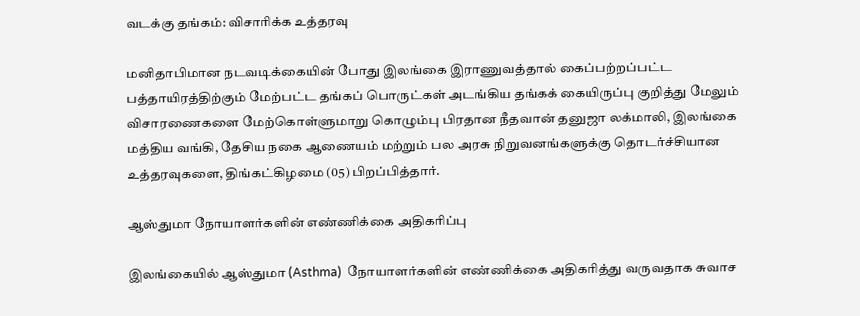வடக்கு தங்கம்: விசாரிக்க உத்தரவு

மனிதாபிமான நடவடிக்கையின் போது இலங்கை இராணுவத்தால் கைப்பற்றப்பட்ட பத்தாயிரத்திற்கும் மேற்பட்ட தங்கப் பொருட்கள் அடங்கிய தங்கக் கையிருப்பு குறித்து மேலும் விசாரணைகளை மேற்கொள்ளுமாறு கொழும்பு பிரதான நீதவான் தனுஜா லக்மாலி, இலங்கை மத்திய வங்கி, தேசிய நகை ஆணையம் மற்றும் பல அரசு நிறுவனங்களுக்கு தொடர்ச்சியான உத்தரவுகளை, திங்கட்கிழமை (05) பிறப்பித்தார்.

ஆஸ்துமா நோயாளர்களின் எண்ணிக்கை அதிகரிப்பு

இலங்கையில் ஆஸ்துமா (Asthma)  நோயாளர்களின் எண்ணிக்கை அதிகரித்து வருவதாக சுவாச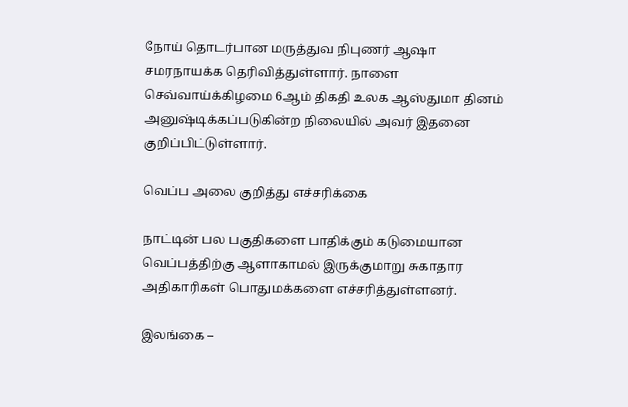நோய் தொடர்பான மருத்துவ நிபுணர் ஆஷா சமரநாயக்க தெரிவித்துள்ளார். நாளை செவ்வாய்க்கிழமை 6ஆம் திகதி உலக ஆஸ்துமா தினம் அனுஷ்டிக்கப்படுகின்ற நிலையில் அவர் இதனை குறிப்பிட்டுள்ளார்.

வெப்ப அலை குறித்து எச்சரிக்கை

நாட்டின் பல பகுதிகளை பாதிக்கும் கடுமையான வெப்பத்திற்கு ஆளாகாமல் இருக்குமாறு சுகாதார அதிகாரிகள் பொதுமக்களை எச்சரித்துள்ளனர்.

இலங்கை –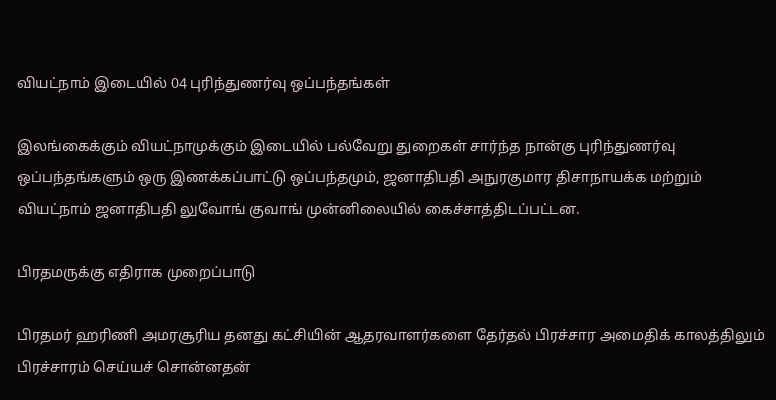வியட்நாம் இடையில் 04 புரிந்துணர்வு ஒப்பந்தங்கள்

இலங்கைக்கும் வியட்நாமுக்கும் இடையில் பல்வேறு துறைகள் சார்ந்த நான்கு புரிந்துணர்வு ஒப்பந்தங்களும் ஒரு இணக்கப்பாட்டு ஒப்பந்தமும், ஜனாதிபதி அநுரகுமார திசாநாயக்க மற்றும் வியட்நாம் ஜனாதிபதி லுவோங் குவாங் முன்னிலையில் கைச்சாத்திடப்பட்டன.

பிரதமருக்கு எதிராக முறைப்பாடு

பிரதமர் ஹரிணி அமரசூரிய தனது கட்சியின் ஆதரவாளர்களை தேர்தல் பிரச்சார அமைதிக் காலத்திலும் பிரச்சாரம் செய்யச் சொன்னதன்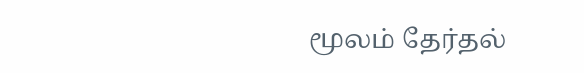மூலம் தேர்தல்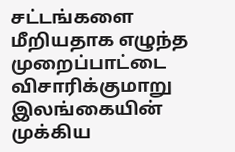சட்டங்களை மீறியதாக எழுந்த முறைப்பாட்டை விசாரிக்குமாறு இலங்கையின் முக்கிய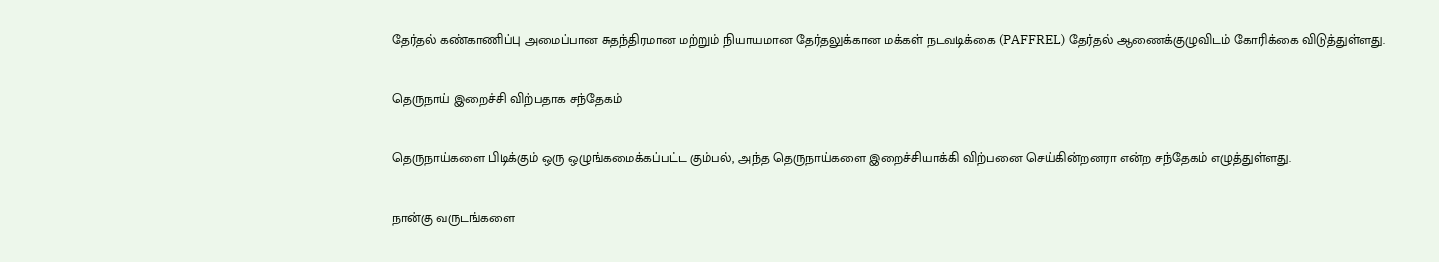தேர்தல் கண்காணிப்பு அமைப்பான சுதந்திரமான மற்றும் நியாயமான தேர்தலுக்கான மக்கள் நடவடிக்கை (PAFFREL) தேர்தல் ஆணைக்குழுவிடம் கோரிக்கை விடுத்துள்ளது.

தெருநாய் இறைச்சி விற்பதாக சந்தேகம்

தெருநாய்களை பிடிக்கும் ஒரு ஒழுங்கமைக்கப்பட்ட கும்பல், அந்த தெருநாய்களை இறைச்சியாக்கி விற்பனை செய்கின்றனரா என்ற சந்தேகம் எழுத்துள்ளது.

நான்கு வருடங்களை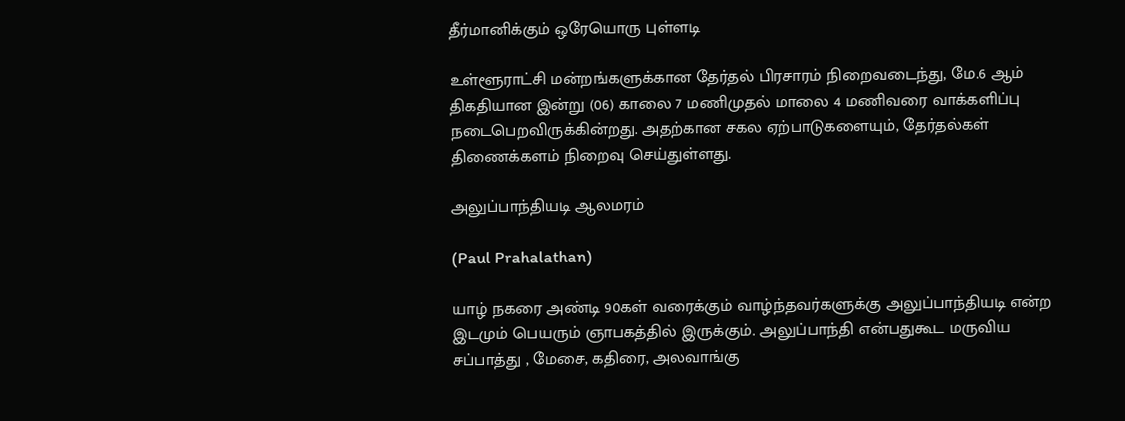தீர்மானிக்கும் ஒரேயொரு புள்ளடி

உள்ளூராட்சி மன்றங்களுக்கான தேர்தல் பிரசாரம் நிறைவடைந்து, மே.6 ஆம் திகதியான இன்று (06) காலை 7 மணிமுதல் மாலை 4 மணிவரை வாக்களிப்பு நடைபெறவிருக்கின்றது. அதற்கான சகல ஏற்பாடுகளையும், தேர்தல்கள் திணைக்களம் நிறைவு செய்துள்ளது.

அலுப்பாந்தியடி ஆலமரம்

(Paul Prahalathan)

யாழ் நகரை அண்டி 90கள் வரைக்கும் வாழ்ந்தவர்களுக்கு அலுப்பாந்தியடி என்ற இடமும் பெயரும் ஞாபகத்தில் இருக்கும். அலுப்பாந்தி என்பதுகூட மருவிய சப்பாத்து , மேசை, கதிரை, அலவாங்கு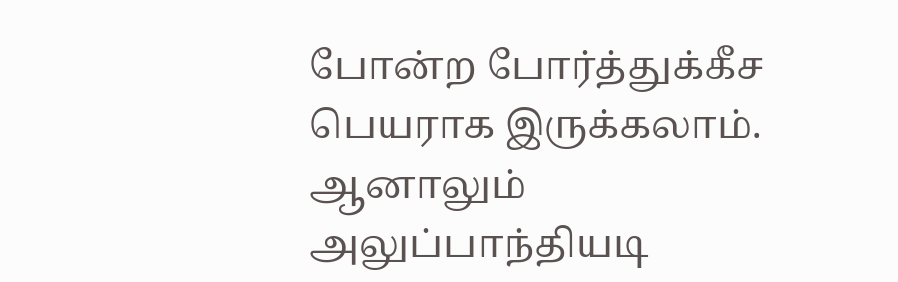போன்ற போர்த்துக்கீச பெயராக இருக்கலாம். ஆனாலும் அலுப்பாந்தியடி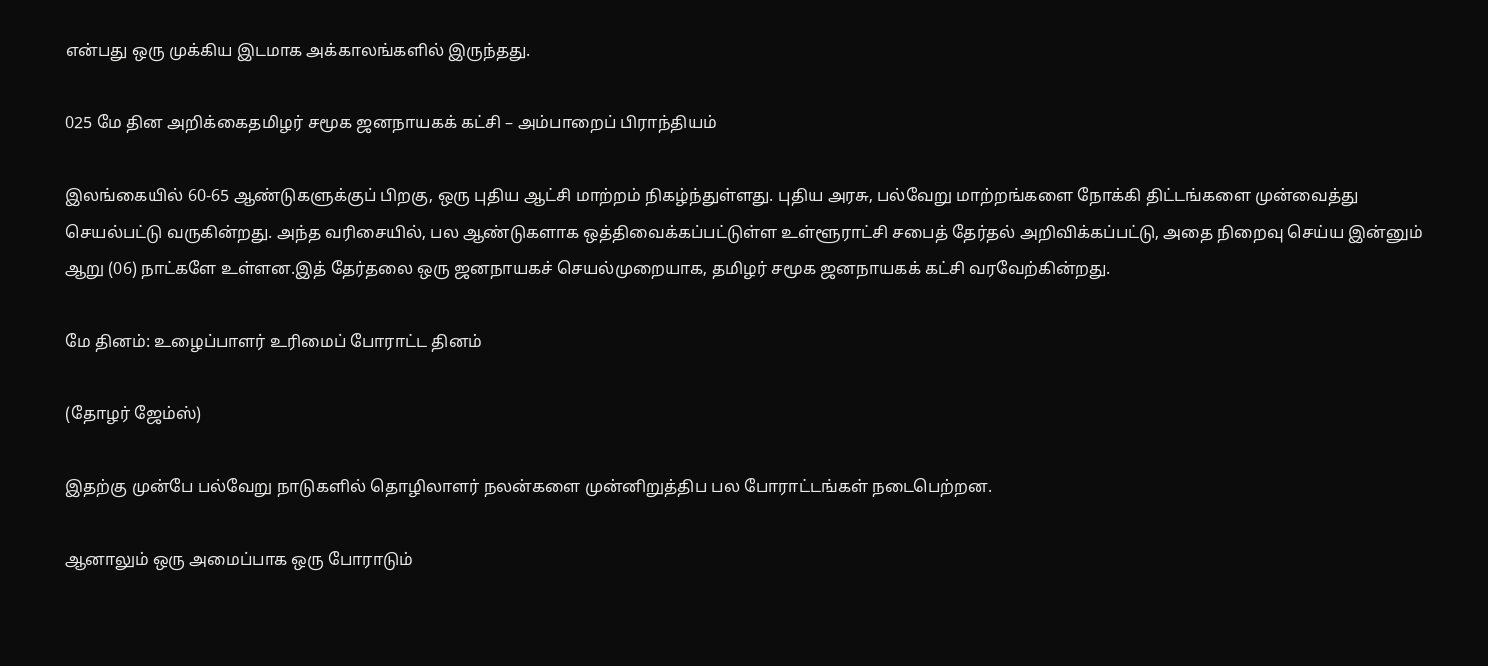என்பது ஒரு முக்கிய இடமாக அக்காலங்களில் இருந்தது.

025 மே தின அறிக்கைதமிழர் சமூக ஜனநாயகக் கட்சி – அம்பாறைப் பிராந்தியம்

இலங்கையில் 60-65 ஆண்டுகளுக்குப் பிறகு, ஒரு புதிய ஆட்சி மாற்றம் நிகழ்ந்துள்ளது. புதிய அரசு, பல்வேறு மாற்றங்களை நோக்கி திட்டங்களை முன்வைத்து செயல்பட்டு வருகின்றது. அந்த வரிசையில், பல ஆண்டுகளாக ஒத்திவைக்கப்பட்டுள்ள உள்ளூராட்சி சபைத் தேர்தல் அறிவிக்கப்பட்டு, அதை நிறைவு செய்ய இன்னும் ஆறு (06) நாட்களே உள்ளன.இத் தேர்தலை ஒரு ஜனநாயகச் செயல்முறையாக, தமிழர் சமூக ஜனநாயகக் கட்சி வரவேற்கின்றது.

மே தினம்: உழைப்பாளர் உரிமைப் போராட்ட தினம்

(தோழர் ஜேம்ஸ்)

இதற்கு முன்பே பல்வேறு நாடுகளில் தொழிலாளர் நலன்களை முன்னிறுத்திப பல போராட்டங்கள் நடைபெற்றன.

ஆனாலும் ஒரு அமைப்பாக ஒரு போராடும்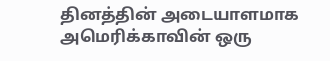தினத்தின் அடையாளமாக அமெரிக்காவின் ஒரு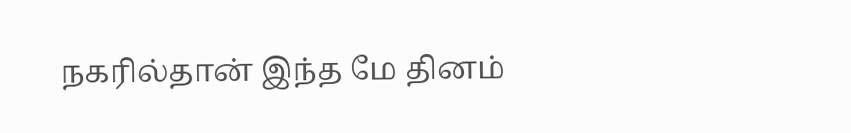நகரில்தான் இந்த மே தினம்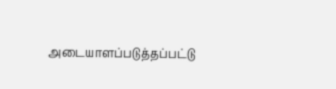அடையாளப்படுத்தப்பட்டு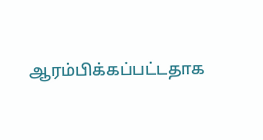ஆரம்பிக்கப்பட்டதாக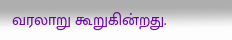வரலாறு கூறுகின்றது.